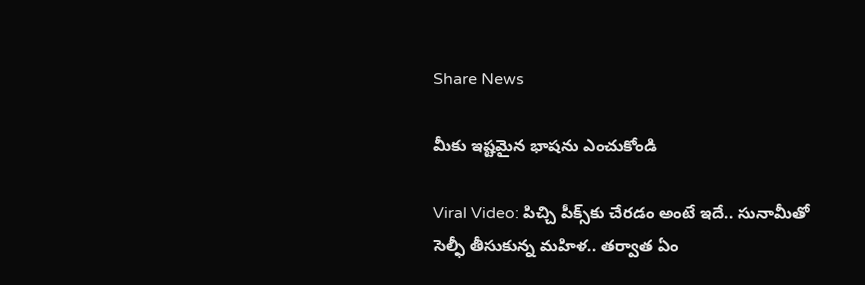Share News

మీకు ఇష్టమైన భాషను ఎంచుకోండి

Viral Video: పిచ్చి పీక్స్‌కు చేరడం అంటే ఇదే.. సునామీతో సెల్ఫీ తీసుకున్న మహిళ.. తర్వాత ఏం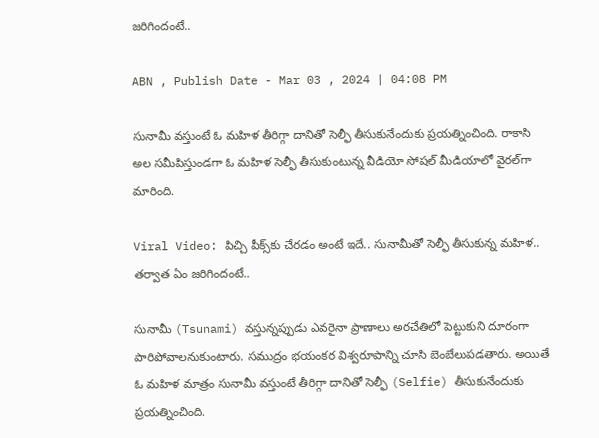జరిగిందంటే..

ABN , Publish Date - Mar 03 , 2024 | 04:08 PM

సునామీ వస్తుంటే ఓ మహిళ తీరిగ్గా దానితో సెల్ఫీ తీసుకునేందుకు ప్రయత్నించింది. రాకాసి అల సమీపిస్తుండగా ఓ మహిళ సెల్ఫీ తీసుకుంటున్న వీడియో సోషల్ మీడియాలో వైరల్‌గా మారింది.

Viral Video: పిచ్చి పీక్స్‌కు చేరడం అంటే ఇదే.. సునామీతో సెల్ఫీ తీసుకున్న మహిళ.. తర్వాత ఏం జరిగిందంటే..

సునామీ (Tsunami) వస్తున్నప్పుడు ఎవరైనా ప్రాణాలు అరచేతిలో పెట్టుకుని దూరంగా పారిపోవాలనుకుంటారు. సముద్రం భయంకర విశ్వరూపాన్ని చూసి బెంబేలుపడతారు. అయితే ఓ మహిళ మాత్రం సునామీ వస్తుంటే తీరిగ్గా దానితో సెల్ఫీ (Selfie) తీసుకునేందుకు ప్రయత్నించింది.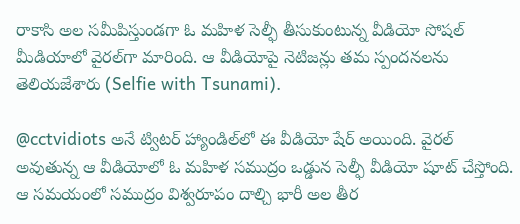రాకాసి అల సమీపిస్తుండగా ఓ మహిళ సెల్ఫీ తీసుకుంటున్న వీడియో సోషల్ మీడియాలో వైరల్‌గా మారింది. ఆ వీడియోపై నెటిజన్లు తమ స్పందనలను తెలియజేశారు (Selfie with Tsunami).

@cctvidiots అనే ట్విటర్ హ్యాండిల్‌లో ఈ వీడియో షేర్ అయింది. వైరల్ అవుతున్న ఆ వీడియోలో ఓ మహిళ సముద్రం ఒడ్డున సెల్ఫీ వీడియో షూట్ చేస్తోంది. ఆ సమయంలో సముద్రం విశ్వరూపం దాల్చి భారీ అల తీర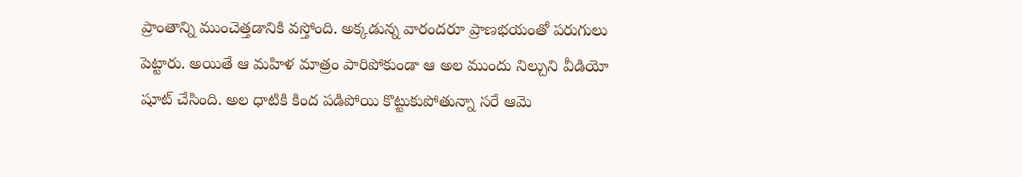ప్రాంతాన్ని ముంచెత్తడానికి వస్తోంది. అక్కడున్న వారందరూ ప్రాణభయంతో పరుగులు పెట్టారు. అయితే ఆ మహిళ మాత్రం పారిపోకుండా ఆ అల ముందు నిల్చుని వీడియో షూట్ చేసింది. అల ధాటికి కింద పడిపోయి కొట్టుకుపోతున్నా సరే ఆమె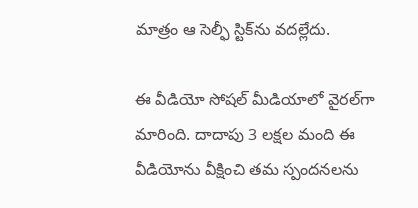మాత్రం ఆ సెల్ఫీ స్టిక్‌ను వదల్లేదు.

ఈ వీడియో సోషల్ మీడియాలో వైరల్‌గా మారింది. దాదాపు 3 లక్షల మంది ఈ వీడియోను వీక్షించి తమ స్పందనలను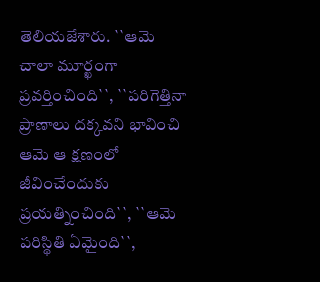తెలియజేశారు. ``ఆమె చాలా మూర్ఖంగా ప్రవర్తించింది``, ``పరిగెత్తినా ప్రాణాలు దక్కవని భావించి ఆమె ఆ క్షణంలో జీవించేందుకు ప్రయత్నించింది``, ``ఆమె పరిస్థితి ఏమైంది``,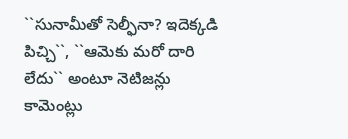``సునామీతో సెల్ఫీనా? ఇదెక్కడి పిచ్చి``, ``ఆమెకు మరో దారి లేదు`` అంటూ నెటిజన్లు కామెంట్లు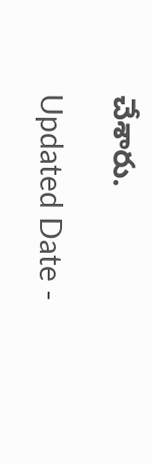చేశారు.

Updated Date -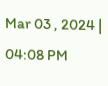Mar 03 , 2024 | 04:08 PM